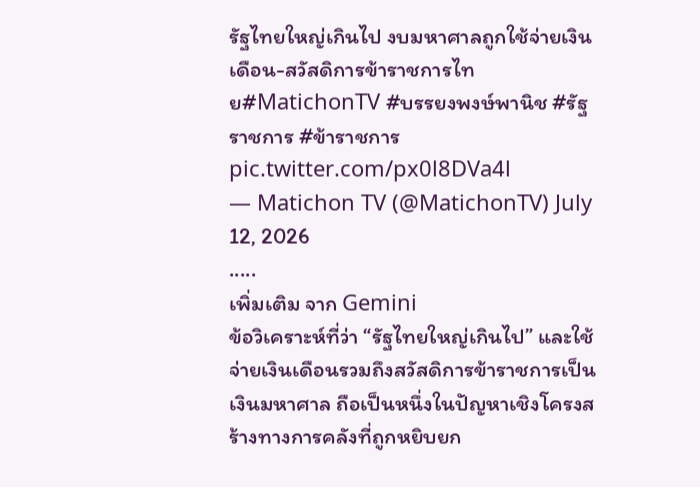รัฐไทยใหญ่เกินไป งบมหาศาลถูกใช้จ่ายเงินเดือน-สวัสดิการข้าราชการไทย#MatichonTV #บรรยงพงษ์พานิช #รัฐราชการ #ข้าราชการ pic.twitter.com/px0l8DVa4l
— Matichon TV (@MatichonTV) July 12, 2026
.....
เพิ่มเติม จาก Gemini
ข้อวิเคราะห์ที่ว่า “รัฐไทยใหญ่เกินไป” และใช้จ่ายเงินเดือนรวมถึงสวัสดิการข้าราชการเป็นเงินมหาศาล ถือเป็นหนึ่งในปัญหาเชิงโครงสร้างทางการคลังที่ถูกหยิบยก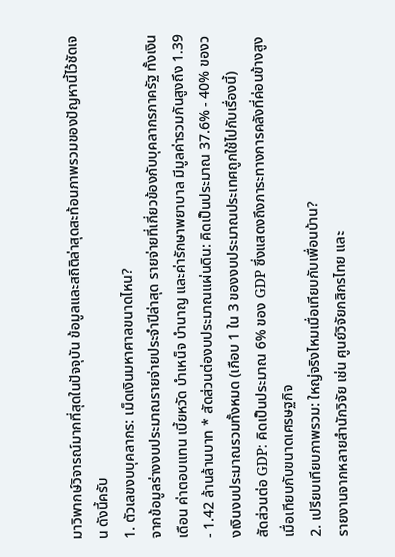มาวิพากษ์วิจารณ์มากที่สุดในปัจจุบัน ข้อมูลและสถิติล่าสุดสะท้อนภาพรวมของปัญหานี้ไว้ชัดเจน ดังนี้ครับ
1. ตัวเลขงบบุคลากร: เม็ดเงินมหาศาลขนาดไหน?
จากข้อมูลร่างงบประมาณรายจ่ายประจำปีล่าสุด รายจ่ายที่เกี่ยวข้องกับบุคลากรภาครัฐ ทั้งเงินเดือน ค่าตอบแทน เบี้ยหวัด บำเหน็จ บำนาญ และค่ารักษาพยาบาล มีมูลค่ารวมกันสูงถึง 1.39 - 1.42 ล้านล้านบาท * สัดส่วนต่องบประมาณแผ่นดิน: คิดเป็นประมาณ 37.6% - 40% ของวงเงินงบประมาณรวมทั้งหมด (เกือบ 1 ใน 3 ของงบประมาณประเทศถูกใช้ไปกับเรื่องนี้)
สัดส่วนต่อ GDP: คิดเป็นประมาณ 6% ของ GDP ซึ่งแสดงถึงภาระทางการคลังที่ค่อนข้างสูงเมื่อเทียบกับขนาดเศรษฐกิจ
2. เปรียบเทียบภาพรวม: ใหญ่จริงไหมเมื่อเทียบกับเพื่อนบ้าน?
รายงานจากหลายสำนักวิจัย เช่น ศูนย์วิจัยกสิกรไทย และ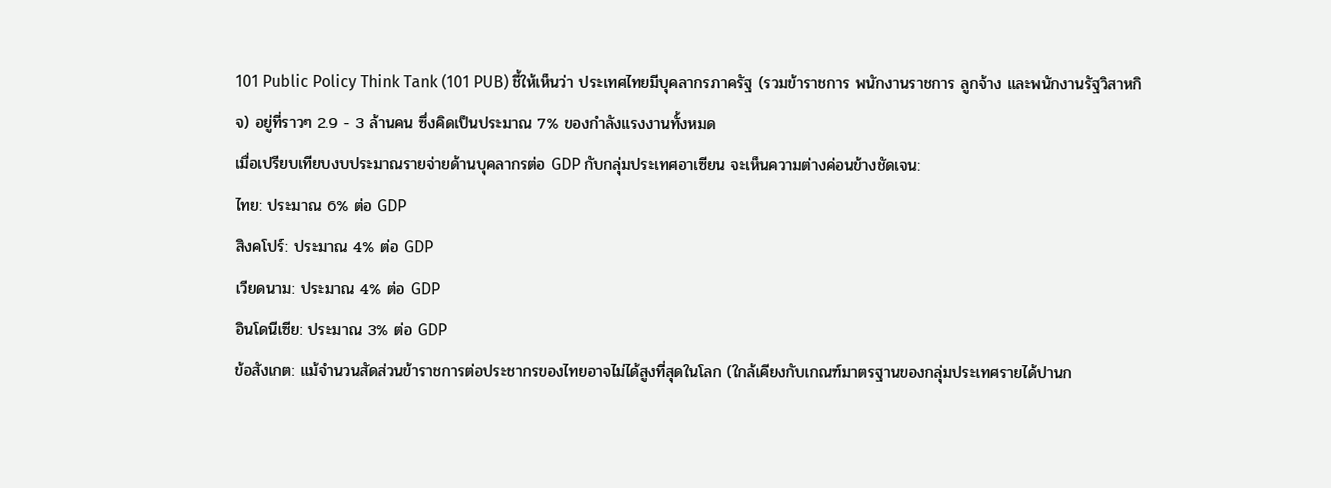101 Public Policy Think Tank (101 PUB) ชี้ให้เห็นว่า ประเทศไทยมีบุคลากรภาครัฐ (รวมข้าราชการ พนักงานราชการ ลูกจ้าง และพนักงานรัฐวิสาหกิจ) อยู่ที่ราวๆ 2.9 - 3 ล้านคน ซึ่งคิดเป็นประมาณ 7% ของกำลังแรงงานทั้งหมด
เมื่อเปรียบเทียบงบประมาณรายจ่ายด้านบุคลากรต่อ GDP กับกลุ่มประเทศอาเซียน จะเห็นความต่างค่อนข้างชัดเจน:
ไทย: ประมาณ 6% ต่อ GDP
สิงคโปร์: ประมาณ 4% ต่อ GDP
เวียดนาม: ประมาณ 4% ต่อ GDP
อินโดนีเซีย: ประมาณ 3% ต่อ GDP
ข้อสังเกต: แม้จำนวนสัดส่วนข้าราชการต่อประชากรของไทยอาจไม่ได้สูงที่สุดในโลก (ใกล้เคียงกับเกณฑ์มาตรฐานของกลุ่มประเทศรายได้ปานก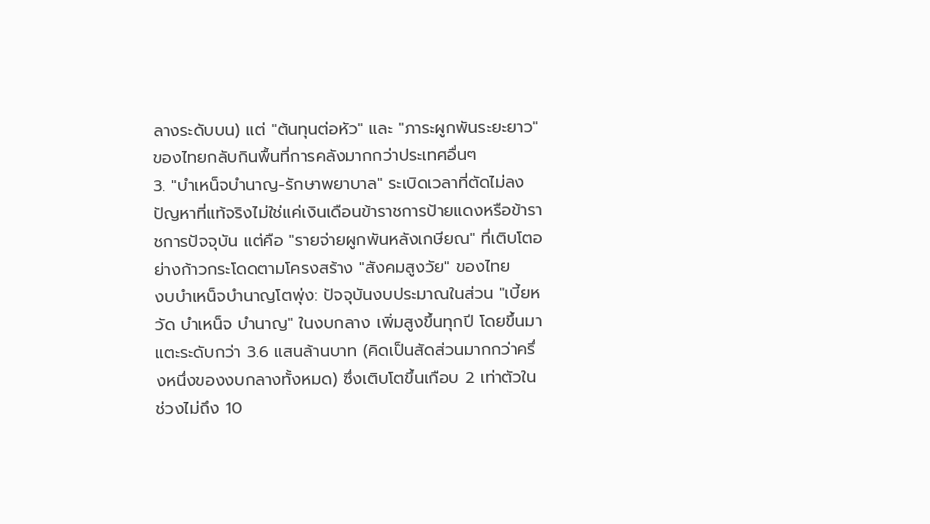ลางระดับบน) แต่ "ต้นทุนต่อหัว" และ "ภาระผูกพันระยะยาว" ของไทยกลับกินพื้นที่การคลังมากกว่าประเทศอื่นๆ
3. "บำเหน็จบำนาญ-รักษาพยาบาล" ระเบิดเวลาที่ตัดไม่ลง
ปัญหาที่แท้จริงไม่ใช่แค่เงินเดือนข้าราชการป้ายแดงหรือข้าราชการปัจจุบัน แต่คือ "รายจ่ายผูกพันหลังเกษียณ" ที่เติบโตอย่างก้าวกระโดดตามโครงสร้าง "สังคมสูงวัย" ของไทย
งบบำเหน็จบำนาญโตพุ่ง: ปัจจุบันงบประมาณในส่วน "เบี้ยหวัด บำเหน็จ บำนาญ" ในงบกลาง เพิ่มสูงขึ้นทุกปี โดยขึ้นมาแตะระดับกว่า 3.6 แสนล้านบาท (คิดเป็นสัดส่วนมากกว่าครึ่งหนึ่งของงบกลางทั้งหมด) ซึ่งเติบโตขึ้นเกือบ 2 เท่าตัวในช่วงไม่ถึง 10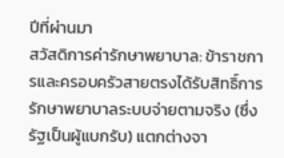ปีที่ผ่านมา
สวัสดิการค่ารักษาพยาบาล: ข้าราชการและครอบครัวสายตรงได้รับสิทธิ์การรักษาพยาบาลระบบจ่ายตามจริง (ซึ่งรัฐเป็นผู้แบกรับ) แตกต่างจา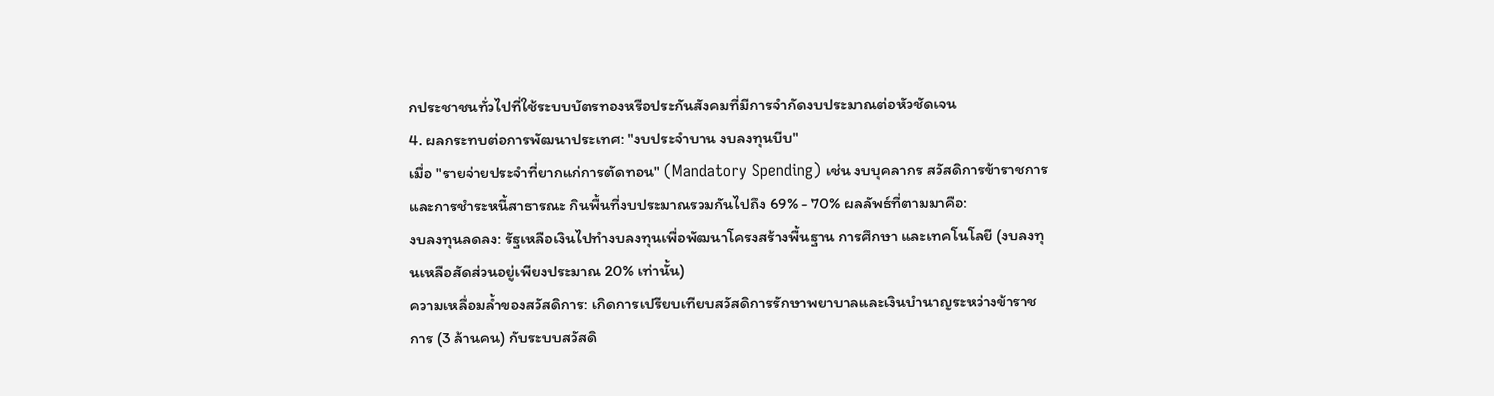กประชาชนทั่วไปที่ใช้ระบบบัตรทองหรือประกันสังคมที่มีการจำกัดงบประมาณต่อหัวชัดเจน
4. ผลกระทบต่อการพัฒนาประเทศ: "งบประจำบาน งบลงทุนบีบ"
เมื่อ "รายจ่ายประจำที่ยากแก่การตัดทอน" (Mandatory Spending) เช่น งบบุคลากร สวัสดิการข้าราชการ และการชำระหนี้สาธารณะ กินพื้นที่งบประมาณรวมกันไปถึง 69% - 70% ผลลัพธ์ที่ตามมาคือ:
งบลงทุนลดลง: รัฐเหลือเงินไปทำงบลงทุนเพื่อพัฒนาโครงสร้างพื้นฐาน การศึกษา และเทคโนโลยี (งบลงทุนเหลือสัดส่วนอยู่เพียงประมาณ 20% เท่านั้น)
ความเหลื่อมล้ำของสวัสดิการ: เกิดการเปรียบเทียบสวัสดิการรักษาพยาบาลและเงินบำนาญระหว่างข้าราชการ (3 ล้านคน) กับระบบสวัสดิ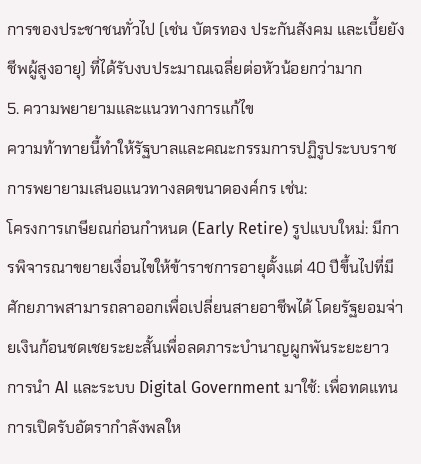การของประชาชนทั่วไป (เช่น บัตรทอง ประกันสังคม และเบี้ยยังชีพผู้สูงอายุ) ที่ได้รับงบประมาณเฉลี่ยต่อหัวน้อยกว่ามาก
5. ความพยายามและแนวทางการแก้ไข
ความท้าทายนี้ทำให้รัฐบาลและคณะกรรมการปฏิรูประบบราชการพยายามเสนอแนวทางลดขนาดองค์กร เช่น:
โครงการเกษียณก่อนกำหนด (Early Retire) รูปแบบใหม่: มีการพิจารณาขยายเงื่อนไขให้ข้าราชการอายุตั้งแต่ 40 ปีขึ้นไปที่มีศักยภาพสามารถลาออกเพื่อเปลี่ยนสายอาชีพได้ โดยรัฐยอมจ่ายเงินก้อนชดเชยระยะสั้นเพื่อลดภาระบำนาญผูกพันระยะยาว
การนำ AI และระบบ Digital Government มาใช้: เพื่อทดแทนการเปิดรับอัตรากำลังพลให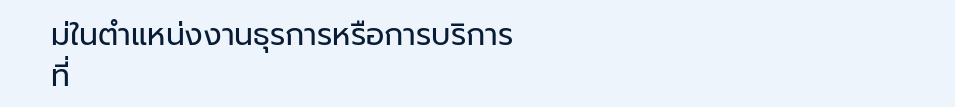ม่ในตำแหน่งงานธุรการหรือการบริการที่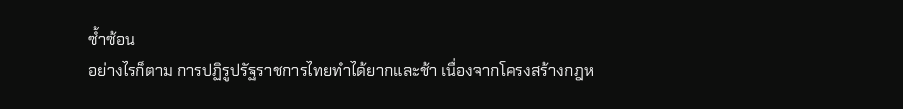ซ้ำซ้อน
อย่างไรก็ตาม การปฏิรูปรัฐราชการไทยทำได้ยากและช้า เนื่องจากโครงสร้างกฎห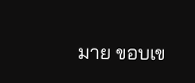มาย ขอบเข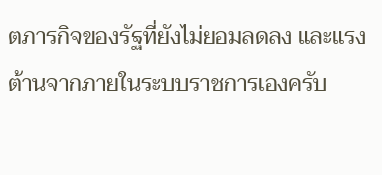ตภารกิจของรัฐที่ยังไม่ยอมลดลง และแรงต้านจากภายในระบบราชการเองครับ